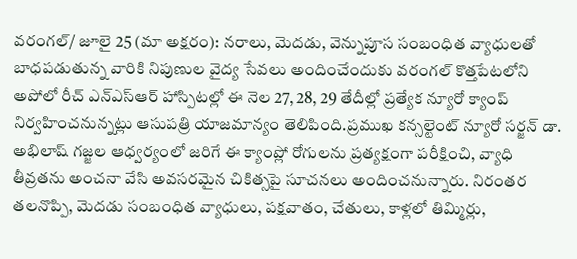వరంగల్/ జూలై 25 (మా అక్షరం): నరాలు, మెదడు, వెన్నుపూస సంబంధిత వ్యాధులతో బాధపడుతున్న వారికి నిపుణుల వైద్య సేవలు అందించేందుకు వరంగల్ కొత్తపేటలోని అపోలో రీచ్ ఎన్ఎస్ఆర్ హాస్పిటల్లో ఈ నెల 27, 28, 29 తేదీల్లో ప్రత్యేక న్యూరో క్యాంప్ నిర్వహించనున్నట్లు ఆసుపత్రి యాజమాన్యం తెలిపింది.ప్రముఖ కన్సల్టెంట్ న్యూరో సర్జన్ డా. అభిలాష్ గజ్జల ఆధ్వర్యంలో జరిగే ఈ క్యాంప్లో రోగులను ప్రత్యక్షంగా పరీక్షించి, వ్యాధి తీవ్రతను అంచనా వేసి అవసరమైన చికిత్సపై సూచనలు అందించనున్నారు. నిరంతర తలనొప్పి, మెదడు సంబంధిత వ్యాధులు, పక్షవాతం, చేతులు, కాళ్లలో తిమ్మిర్లు,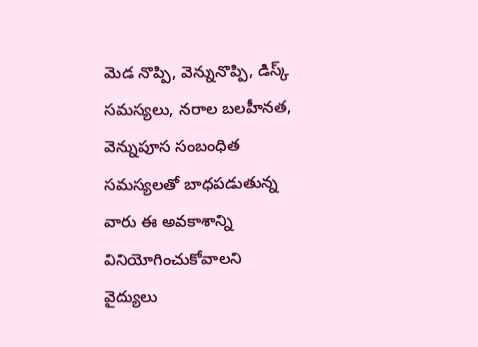మెడ నొప్పి, వెన్నునొప్పి, డిస్క్ సమస్యలు, నరాల బలహీనత, వెన్నుపూస సంబంధిత సమస్యలతో బాధపడుతున్న వారు ఈ అవకాశాన్ని వినియోగించుకోవాలని వైద్యులు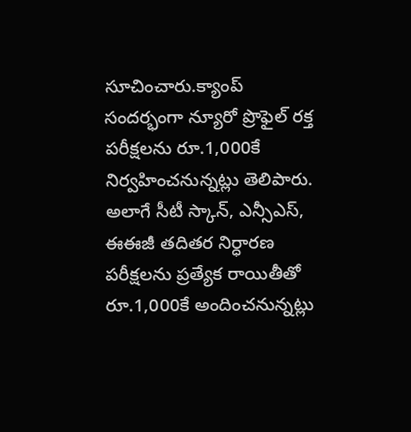సూచించారు.క్యాంప్ సందర్భంగా న్యూరో ప్రొఫైల్ రక్త పరీక్షలను రూ.1,000కే నిర్వహించనున్నట్లు తెలిపారు. అలాగే సీటీ స్కాన్, ఎన్సీఎస్, ఈఈజీ తదితర నిర్ధారణ పరీక్షలను ప్రత్యేక రాయితీతో రూ.1,000కే అందించనున్నట్లు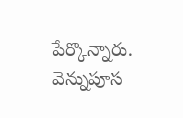పేర్కొన్నారు. వెన్నుపూస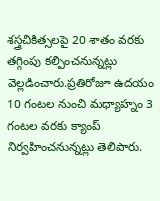శస్త్రచికిత్సలపై 20 శాతం వరకు తగ్గింపు కల్పించనున్నట్లు వెల్లడించారు.ప్రతిరోజూ ఉదయం 10 గంటల నుంచి మధ్యాహ్నం 3 గంటల వరకు క్యాంప్ నిర్వహించనున్నట్లు తెలిపారు.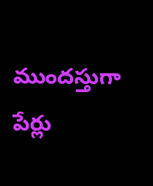ముందస్తుగా పేర్లు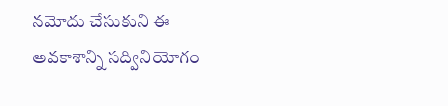నమోదు చేసుకుని ఈ అవకాశాన్ని సద్వినియోగం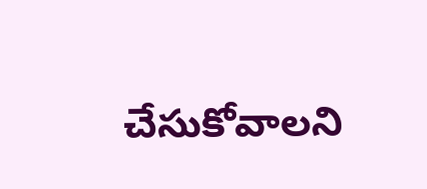చేసుకోవాలని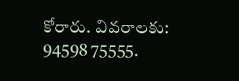కోరారు. వివరాలకు: 94598 75555.